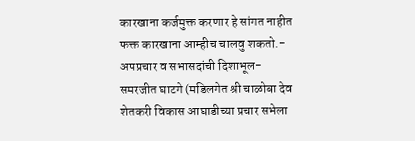कारखाना कर्जमुक्त करणार हे सांगत नाहीत फक्त कारखाना आम्हीच चालवु शकतो.- अपप्रचार व सभासदांची दिशाभूल- समरजीत घाटगे (मडिलगेत श्री चाळोबा देव शेतकरी विकास आघाडीच्या प्रचार सभेला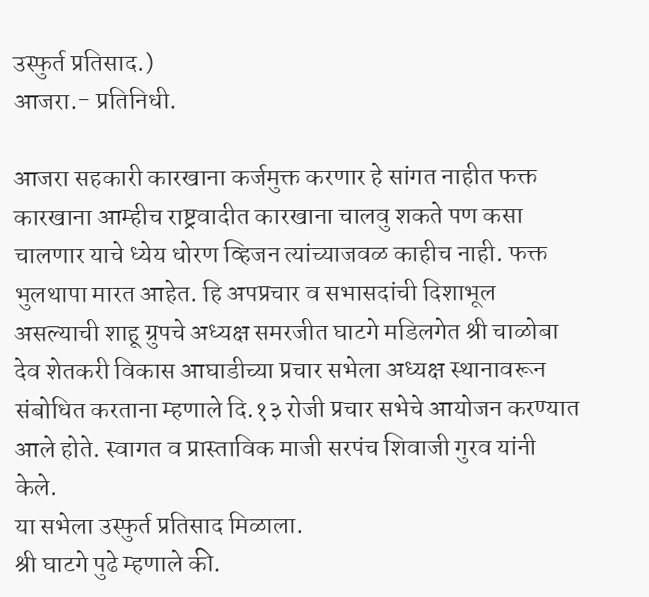उस्फुर्त प्रतिसाद.)
आजरा.- प्रतिनिधी.

आजरा सहकारी कारखाना कर्जमुक्त करणार हे सांगत नाहीत फक्त कारखाना आम्हीच राष्ट्रवादीत कारखाना चालवु शकते पण कसा चालणार याचे ध्येय धोरण व्हिजन त्यांच्याजवळ काहीच नाही. फक्त भुलथापा मारत आहेत. हि अपप्रचार व सभासदांची दिशाभूल असल्याची शाहू ग्रुपचे अध्यक्ष समरजीत घाटगे मडिलगेत श्री चाळोबा देव शेतकरी विकास आघाडीच्या प्रचार सभेला अध्यक्ष स्थानावरून संबोधित करताना म्हणाले दि.१३ रोजी प्रचार सभेचे आयोजन करण्यात आले होते. स्वागत व प्रास्ताविक माजी सरपंच शिवाजी गुरव यांनी केले.
या सभेला उस्फुर्त प्रतिसाद मिळाला.
श्री घाटगे पुढे म्हणाले की.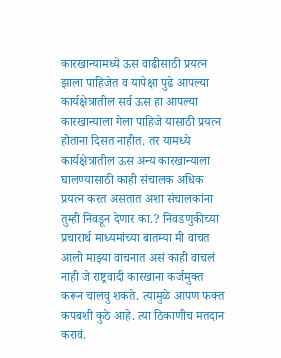कारखान्यामध्ये ऊस वाढीसाठी प्रयत्न झाला पाहिजेत व यापेक्षा पुढे आपल्या कार्यक्षेत्रातील सर्व ऊस हा आपल्या कारखान्याला गेला पाहिजे यासाठी प्रयत्न होताना दिसत नाहीत. तर यामध्ये कार्यक्षेत्रातील ऊस अन्य कारखान्याला घालण्यासाठी काही संचालक अधिक प्रयत्न करत असतात अशा संचालकांना तुम्ही निवडून देणार का.? निवडणुकीच्या प्रचारार्थ माध्यमांच्या बातम्या मी वाचत आलो माझ्या वाचनात असं काही वाचलं नाही जे राष्ट्रवादी कारखाना कर्जमुक्त करून चालवु शकते. त्यामुळे आपण फक्त कपबशी कुठे आहे. त्या ठिकाणीच मतदान करावं.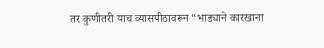तर कुणीतरी याच व्यासपीठावरून “भाड्याने कारखाना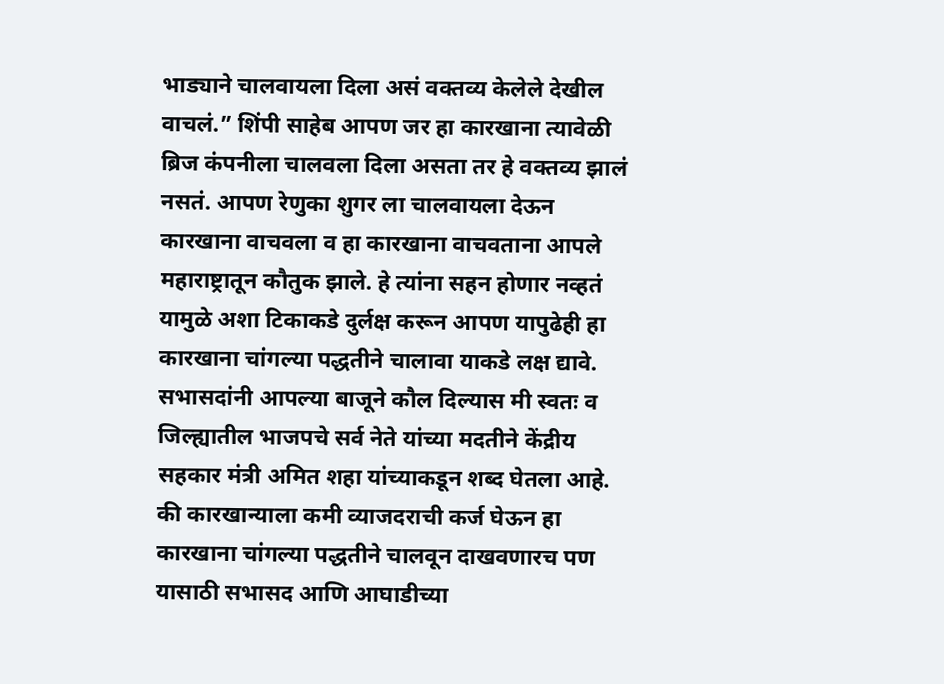भाड्याने चालवायला दिला असं वक्तव्य केलेले देखील वाचलं.” शिंपी साहेब आपण जर हा कारखाना त्यावेळी ब्रिज कंपनीला चालवला दिला असता तर हे वक्तव्य झालं नसतं. आपण रेणुका शुगर ला चालवायला देऊन कारखाना वाचवला व हा कारखाना वाचवताना आपले महाराष्ट्रातून कौतुक झाले. हे त्यांना सहन होणार नव्हतं यामुळे अशा टिकाकडे दुर्लक्ष करून आपण यापुढेही हा कारखाना चांगल्या पद्धतीने चालावा याकडे लक्ष द्यावे.
सभासदांनी आपल्या बाजूने कौल दिल्यास मी स्वतः व जिल्ह्यातील भाजपचे सर्व नेते यांच्या मदतीने केंद्रीय सहकार मंत्री अमित शहा यांच्याकडून शब्द घेतला आहे. की कारखान्याला कमी व्याजदराची कर्ज घेऊन हा कारखाना चांगल्या पद्धतीने चालवून दाखवणारच पण यासाठी सभासद आणि आघाडीच्या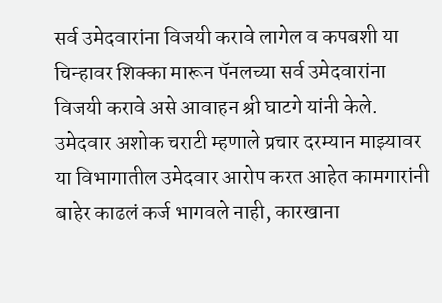सर्व उमेदवारांना विजयी करावे लागेल व कपबशी या चिन्हावर शिक्का मारून पॅनलच्या सर्व उमेदवारांना विजयी करावे असे आवाहन श्री घाटगे यांनी केले.
उमेदवार अशोक चराटी म्हणाले प्रचार दरम्यान माझ्यावर या विभागातील उमेदवार आरोप करत आहेत कामगारांनी बाहेर काढलं कर्ज भागवले नाही, कारखाना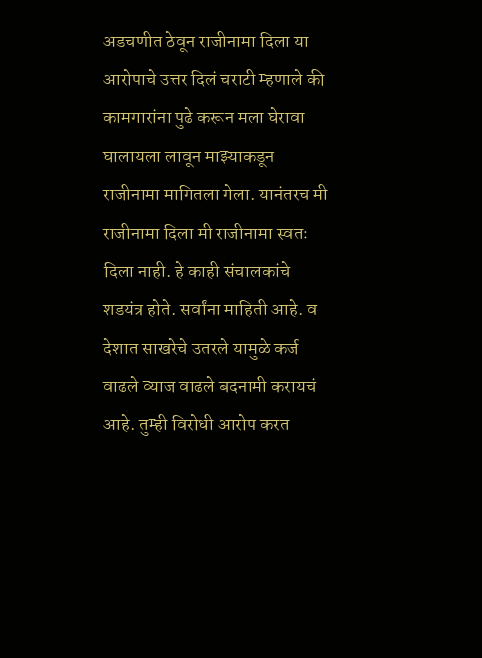अडचणीत ठेवून राजीनामा दिला या आरोपाचे उत्तर दिलं चराटी म्हणाले की कामगारांना पुढे करून मला घेरावा घालायला लावून माझ्याकडून राजीनामा मागितला गेला. यानंतरच मी राजीनामा दिला मी राजीनामा स्वतः दिला नाही. हे काही संचालकांचे शडयंत्र होते. सर्वांना माहिती आहे. व देशात साखरेचे उतरले यामुळे कर्ज वाढले व्याज वाढले बदनामी करायचं आहे. तुम्ही विरोधी आरोप करत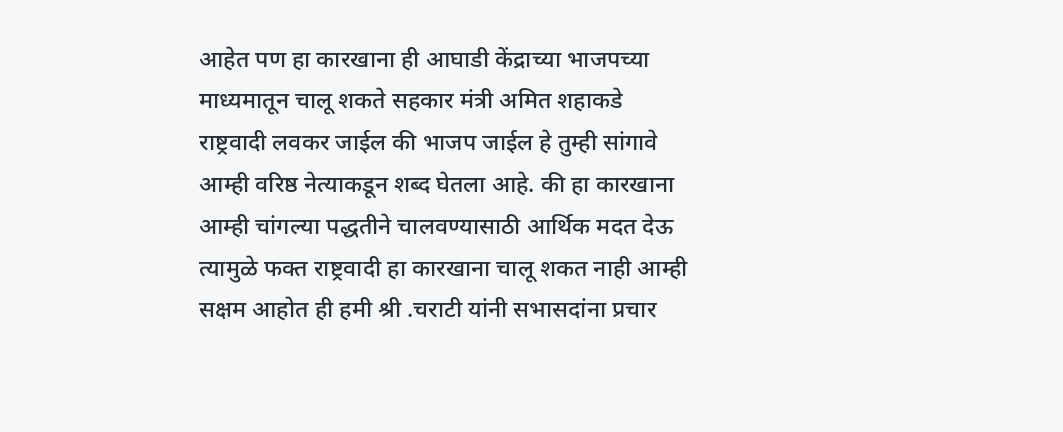आहेत पण हा कारखाना ही आघाडी केंद्राच्या भाजपच्या माध्यमातून चालू शकते सहकार मंत्री अमित शहाकडे राष्ट्रवादी लवकर जाईल की भाजप जाईल हे तुम्ही सांगावे आम्ही वरिष्ठ नेत्याकडून शब्द घेतला आहे. की हा कारखाना आम्ही चांगल्या पद्धतीने चालवण्यासाठी आर्थिक मदत देऊ त्यामुळे फक्त राष्ट्रवादी हा कारखाना चालू शकत नाही आम्ही सक्षम आहोत ही हमी श्री .चराटी यांनी सभासदांना प्रचार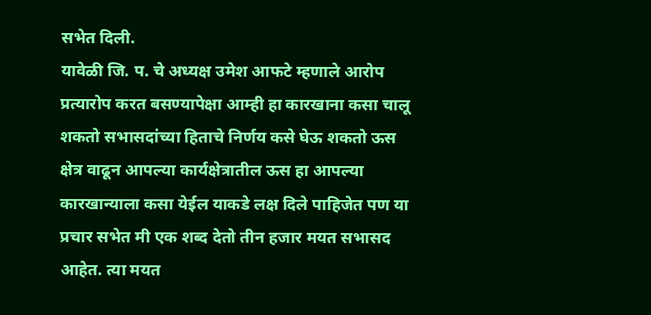सभेत दिली.
यावेळी जि. प. चे अध्यक्ष उमेश आफटे म्हणाले आरोप प्रत्यारोप करत बसण्यापेक्षा आम्ही हा कारखाना कसा चालू शकतो सभासदांच्या हिताचे निर्णय कसे घेऊ शकतो ऊस क्षेत्र वाढून आपल्या कार्यक्षेत्रातील ऊस हा आपल्या कारखान्याला कसा येईल याकडे लक्ष दिले पाहिजेत पण या प्रचार सभेत मी एक शब्द देतो तीन हजार मयत सभासद आहेत. त्या मयत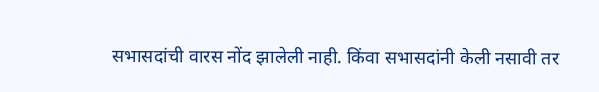सभासदांची वारस नोंद झालेली नाही. किंवा सभासदांनी केली नसावी तर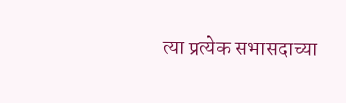त्या प्रत्येक सभासदाच्या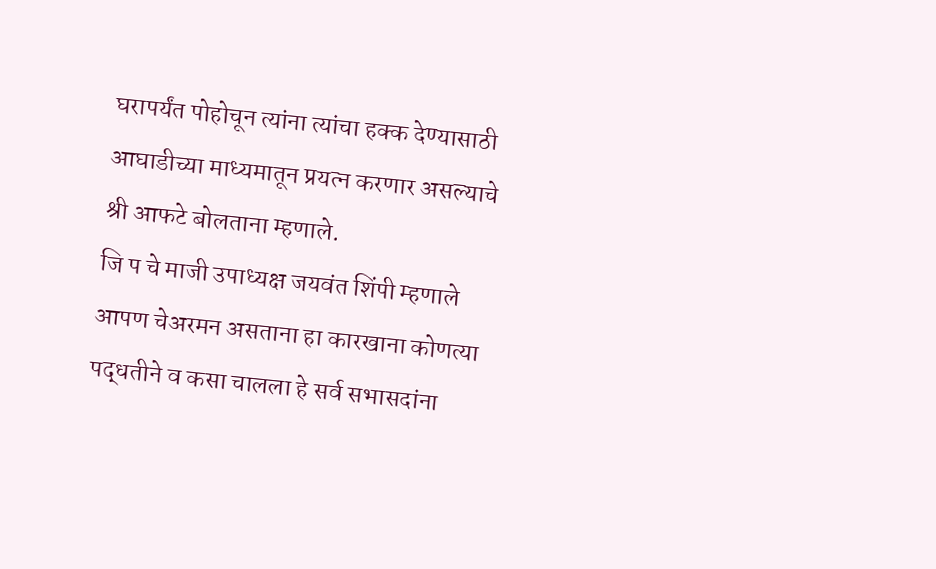घरापर्यंत पोहोचून त्यांना त्यांचा हक्क देण्यासाठी आघाडीच्या माध्यमातून प्रयत्न करणार असल्याचे श्री आफटे बोलताना म्हणाले.
जि प चे माजी उपाध्यक्ष जयवंत शिंपी म्हणाले आपण चेअरमन असताना हा कारखाना कोणत्या पद्धतीने व कसा चालला हे सर्व सभासदांना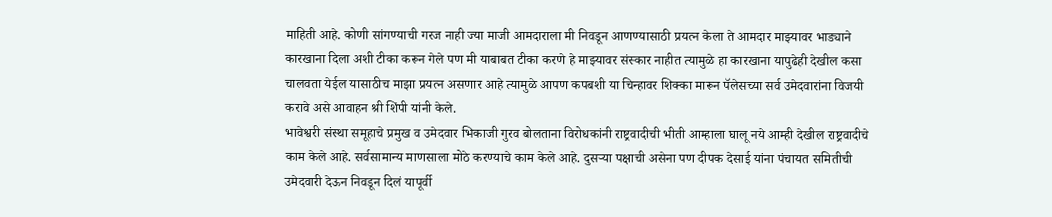माहिती आहे. कोणी सांगण्याची गरज नाही ज्या माजी आमदाराला मी निवडून आणण्यासाठी प्रयत्न केला ते आमदार माझ्यावर भाड्याने कारखाना दिला अशी टीका करून गेले पण मी याबाबत टीका करणे हे माझ्यावर संस्कार नाहीत त्यामुळे हा कारखाना यापुढेही देखील कसा चालवता येईल यासाठीच माझा प्रयत्न असणार आहे त्यामुळे आपण कपबशी या चिन्हावर शिक्का मारून पॅलेसच्या सर्व उमेदवारांना विजयी करावे असे आवाहन श्री शिंपी यांनी केले.
भावेश्वरी संस्था समूहाचे प्रमुख व उमेदवार भिकाजी गुरव बोलताना विरोधकांनी राष्ट्रवादीची भीती आम्हाला घालू नये आम्ही देखील राष्ट्रवादीचे काम केले आहे. सर्वसामान्य माणसाला मोठे करण्याचे काम केले आहे. दुसऱ्या पक्षाची असेना पण दीपक देसाई यांना पंचायत समितीची उमेदवारी देऊन निवडून दिलं यापूर्वी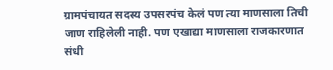ग्रामपंचायत सदस्य उपसरपंच केलं पण त्या माणसाला तिची जाण राहिलेली नाही. पण एखाद्या माणसाला राजकारणात संधी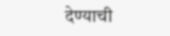देण्याची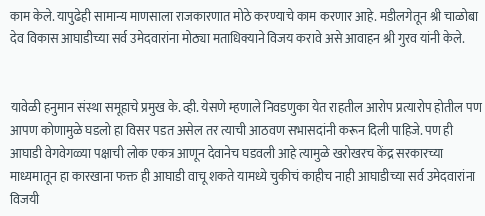काम केले. यापुढेही सामान्य माणसाला राजकारणात मोठे करण्याचे काम करणार आहे. मडीलगेतून श्री चाळोबा देव विकास आघाडीच्या सर्व उमेदवारांना मोठ्या मताधिक्याने विजय करावे असे आवाहन श्री गुरव यांनी केले.


यावेळी हनुमान संस्था समूहाचे प्रमुख के. व्ही. येसणे म्हणाले निवडणुका येत राहतील आरोप प्रत्यारोप होतील पण आपण कोणामुळे घडलो हा विसर पडत असेल तर त्याची आठवण सभासदांनी करून दिली पाहिजे. पण ही आघाडी वेगवेगळ्या पक्षाची लोक एकत्र आणून देवानेच घडवली आहे त्यामुळे खरोखरच केंद्र सरकारच्या माध्यमातून हा कारखाना फक्त ही आघाडी वाचू शकते यामध्ये चुकीचं काहीच नाही आघाडीच्या सर्व उमेदवारांना विजयी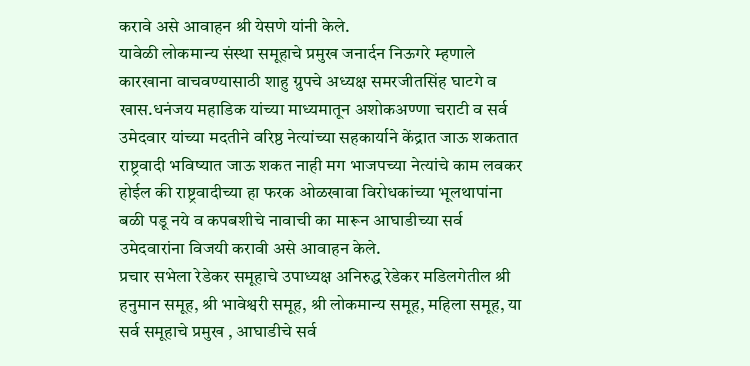करावे असे आवाहन श्री येसणे यांनी केले.
यावेळी लोकमान्य संस्था समूहाचे प्रमुख जनार्दन निऊगरे म्हणाले कारखाना वाचवण्यासाठी शाहु ग्रुपचे अध्यक्ष समरजीतसिंह घाटगे व खास.धनंजय महाडिक यांच्या माध्यमातून अशोकअण्णा चराटी व सर्व उमेदवार यांच्या मदतीने वरिष्ठ नेत्यांच्या सहकार्याने केंद्रात जाऊ शकतात राष्ट्रवादी भविष्यात जाऊ शकत नाही मग भाजपच्या नेत्यांचे काम लवकर होईल की राष्ट्रवादीच्या हा फरक ओळखावा विरोधकांच्या भूलथापांना बळी पडू नये व कपबशीचे नावाची का मारून आघाडीच्या सर्व उमेदवारांना विजयी करावी असे आवाहन केले.
प्रचार सभेला रेडेकर समूहाचे उपाध्यक्ष अनिरुद्ध रेडेकर मडिलगेतील श्री हनुमान समूह, श्री भावेश्वरी समूह, श्री लोकमान्य समूह, महिला समूह, या सर्व समूहाचे प्रमुख , आघाडीचे सर्व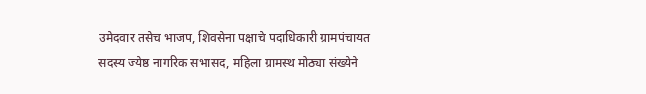उमेदवार तसेच भाजप, शिवसेना पक्षाचे पदाधिकारी ग्रामपंचायत सदस्य ज्येष्ठ नागरिक सभासद, महिला ग्रामस्थ मोठ्या संख्येने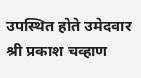उपस्थित होते उमेदवार श्री प्रकाश चव्हाण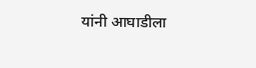यांनी आघाडीला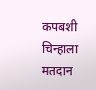कपबशी चिन्हाला मतदान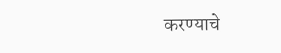करण्याचे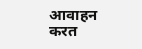आवाहन करत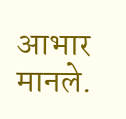आभार मानले.